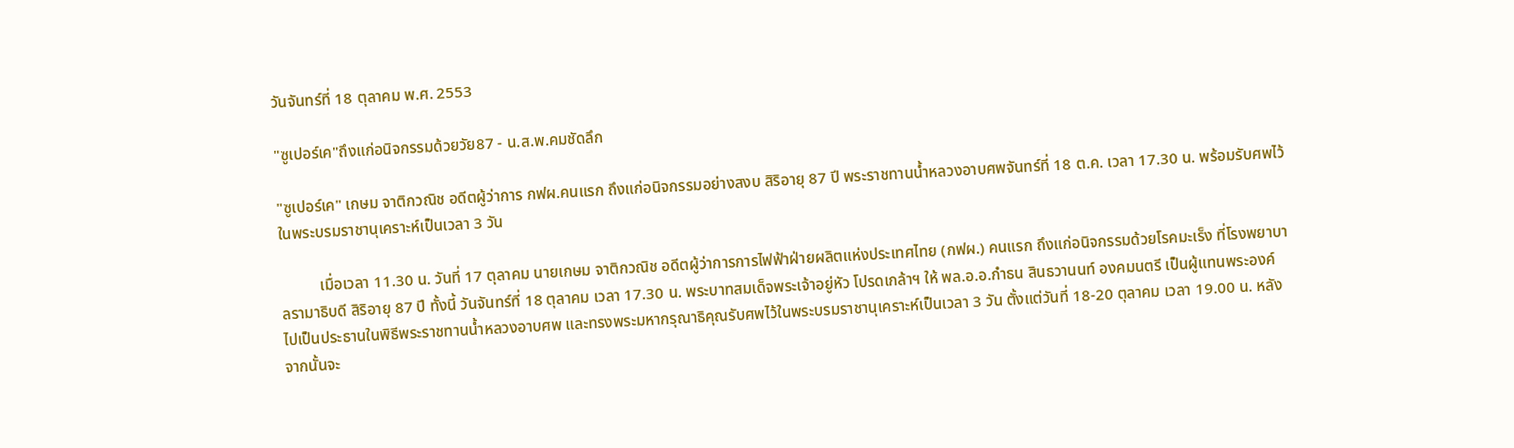วันจันทร์ที่ 18 ตุลาคม พ.ศ. 2553

"ซูเปอร์เค"ถึงแก่อนิจกรรมด้วยวัย87 - น.ส.พ.คมชัดลึก

"ซูเปอร์เค" เกษม จาติกวณิช อดีตผู้ว่าการ กฟผ.คนแรก ถึงแก่อนิจกรรมอย่างสงบ สิริอายุ 87 ปี พระราชทานน้ำหลวงอาบศพจันทร์ที่ 18 ต.ค. เวลา 17.30 น. พร้อมรับศพไว้ในพระบรมราชานุเคราะห์เป็นเวลา 3 วัน

          เมื่อเวลา 11.30 น. วันที่ 17 ตุลาคม นายเกษม จาติกวณิช อดีตผู้ว่าการการไฟฟ้าฝ่ายผลิตแห่งประเทศไทย (กฟผ.) คนแรก ถึงแก่อนิจกรรมด้วยโรคมะเร็ง ที่โรงพยาบาลรามาธิบดี สิริอายุ 87 ปี ทั้งนี้ วันจันทร์ที่ 18 ตุลาคม เวลา 17.30 น. พระบาทสมเด็จพระเจ้าอยู่หัว โปรดเกล้าฯ ให้ พล.อ.อ.กำธน สินธวานนท์ องคมนตรี เป็นผู้แทนพระองค์ ไปเป็นประธานในพิธีพระราชทานน้ำหลวงอาบศพ และทรงพระมหากรุณาธิคุณรับศพไว้ในพระบรมราชานุเคราะห์เป็นเวลา 3 วัน ตั้งแต่วันที่ 18-20 ตุลาคม เวลา 19.00 น. หลังจากนั้นจะ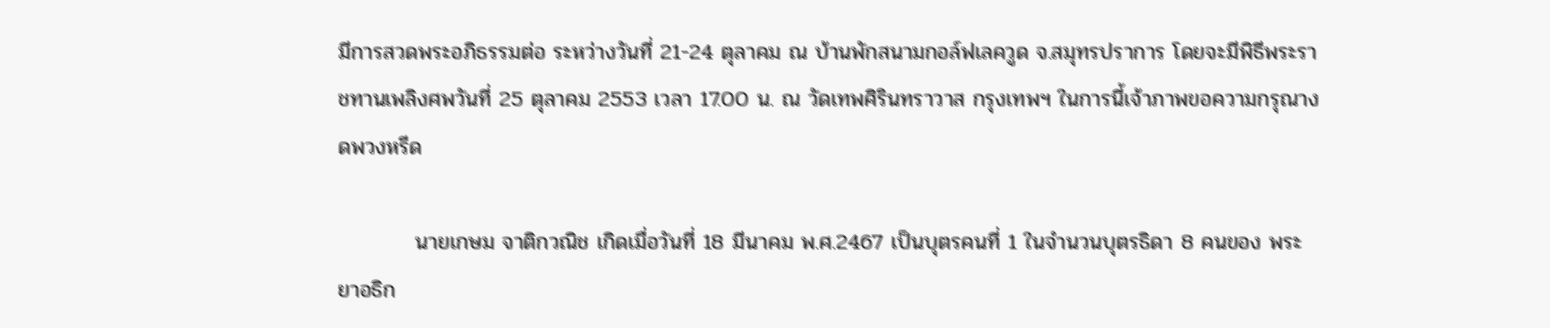มีการสวดพระอภิธรรมต่อ ระหว่างวันที่ 21-24 ตุลาคม ณ บ้านพักสนามกอล์ฟเลควูด จ.สมุทรปราการ โดยจะมีพิธีพระราชทานเพลิงศพวันที่ 25 ตุลาคม 2553 เวลา 17.00 น. ณ วัดเทพศิรินทราวาส กรุงเทพฯ ในการนี้เจ้าภาพขอความกรุณางดพวงหรีด

          นายเกษม จาติกวณิช เกิดเมื่อวันที่ 18 มีนาคม พ.ศ.2467 เป็นบุตรคนที่ 1 ในจำนวนบุตรธิดา 8 คนของ พระยาอธิก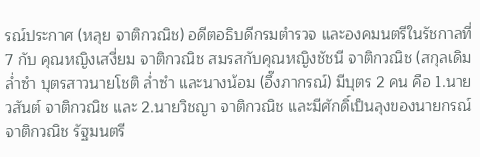รณ์ประกาศ (หลุย จาติกวณิช) อดีตอธิบดีกรมตำรวจ และองคมนตรีในรัชกาลที่ 7 กับ คุณหญิงเสงี่ยม จาติกวณิช สมรสกับคุณหญิงชัชนี จาติกวณิช (สกุลเดิม ล่ำซำ บุตรสาวนายโชติ ล่ำซำ และนางน้อม (อึ๊งภากรณ์) มีบุตร 2 คน คือ 1.นายวสันต์ จาติกวณิช และ 2.นายวิชญา จาติกวณิช และมีศักดิ์เป็นลุงของนายกรณ์ จาติกวณิช รัฐมนตรี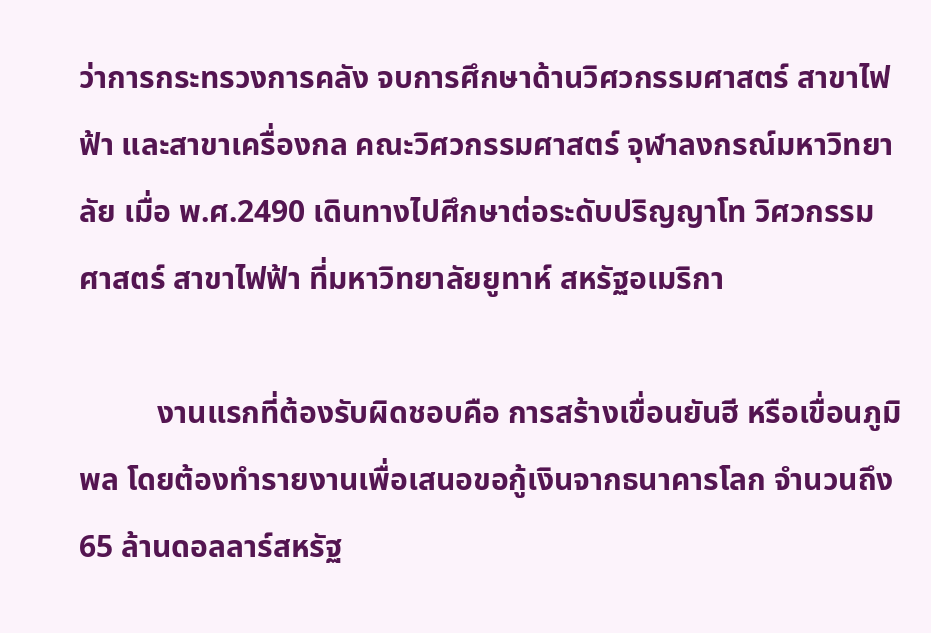ว่าการกระทรวงการคลัง จบการศึกษาด้านวิศวกรรมศาสตร์ สาขาไฟฟ้า และสาขาเครื่องกล คณะวิศวกรรมศาสตร์ จุฬาลงกรณ์มหาวิทยาลัย เมื่อ พ.ศ.2490 เดินทางไปศึกษาต่อระดับปริญญาโท วิศวกรรมศาสตร์ สาขาไฟฟ้า ที่มหาวิทยาลัยยูทาห์ สหรัฐอเมริกา

          งานแรกที่ต้องรับผิดชอบคือ การสร้างเขื่อนยันฮี หรือเขื่อนภูมิพล โดยต้องทำรายงานเพื่อเสนอขอกู้เงินจากธนาคารโลก จำนวนถึง 65 ล้านดอลลาร์สหรัฐ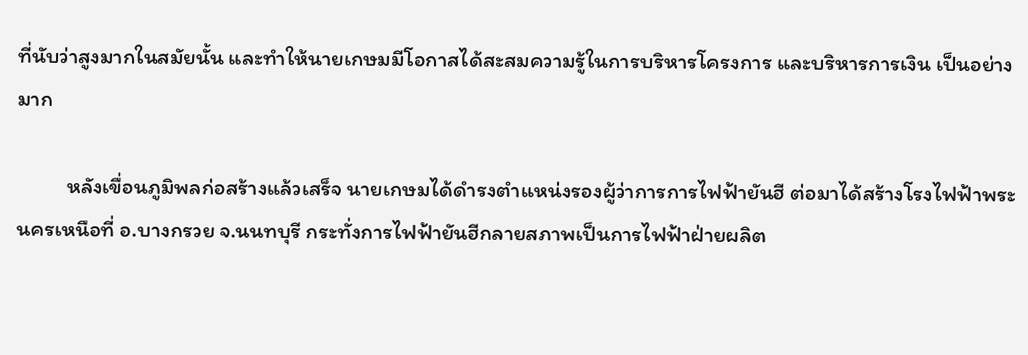ที่นับว่าสูงมากในสมัยนั้น และทำให้นายเกษมมีโอกาสได้สะสมความรู้ในการบริหารโครงการ และบริหารการเงิน เป็นอย่างมาก

          หลังเขื่อนภูมิพลก่อสร้างแล้วเสร็จ นายเกษมได้ดำรงตำแหน่งรองผู้ว่าการการไฟฟ้ายันฮี ต่อมาได้สร้างโรงไฟฟ้าพระนครเหนือที่ อ.บางกรวย จ.นนทบุรี กระทั่งการไฟฟ้ายันฮีกลายสภาพเป็นการไฟฟ้าฝ่ายผลิต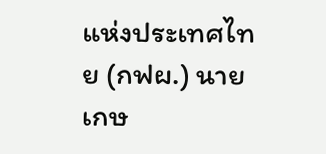แห่งประเทศไทย (กฟผ.) นายเกษ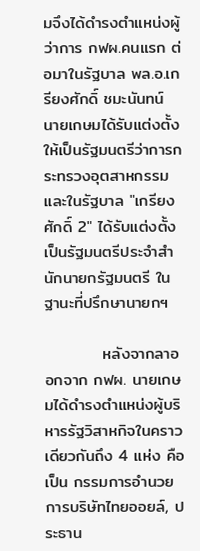มจึงได้ดำรงตำแหน่งผู้ว่าการ กฟผ.คนแรก ต่อมาในรัฐบาล พล.อ.เกรียงศักดิ์ ชมะนันทน์ นายเกษมได้รับแต่งตั้งให้เป็นรัฐมนตรีว่าการกระทรวงอุตสาหกรรม และในรัฐบาล "เกรียงศักดิ์ 2" ได้รับแต่งตั้งเป็นรัฐมนตรีประจำสำนักนายกรัฐมนตรี ในฐานะที่ปรึกษานายกฯ

          หลังจากลาออกจาก กฟผ. นายเกษมได้ดำรงตำแหน่งผู้บริหารรัฐวิสาหกิจในคราวเดียวกันถึง 4 แห่ง คือ เป็น กรรมการอำนวยการบริษัทไทยออยล์, ประธาน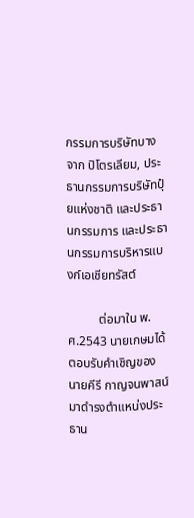กรรมการบริษัทบางจาก ปิโตรเลียม, ประธานกรรมการบริษัทปุ๋ยแห่งชาติ และประธานกรรมการ และประธานกรรมการบริหารแบงก์เอเชียทรัสต์

          ต่อมาใน พ.ศ.2543 นายเกษมได้ตอบรับคำเชิญของ นายคีรี กาญจนพาสน์ มาดำรงตำแหน่งประธาน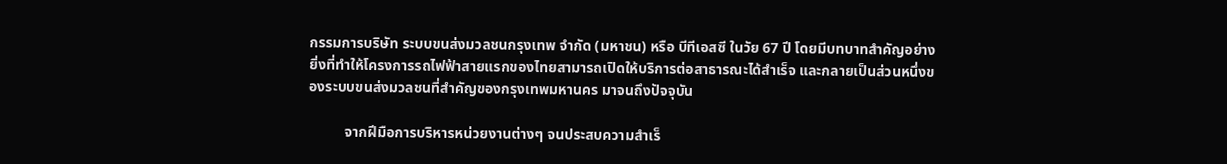กรรมการบริษัท ระบบขนส่งมวลชนกรุงเทพ จำกัด (มหาชน) หรือ บีทีเอสซี ในวัย 67 ปี โดยมีบทบาทสำคัญอย่างยิ่งที่ทำให้โครงการรถไฟฟ้าสายแรกของไทยสามารถเปิดให้บริการต่อสาธารณะได้สำเร็จ และกลายเป็นส่วนหนึ่งของระบบขนส่งมวลชนที่สำคัญของกรุงเทพมหานคร มาจนถึงปัจจุบัน

          จากฝีมือการบริหารหน่วยงานต่างๆ จนประสบความสำเร็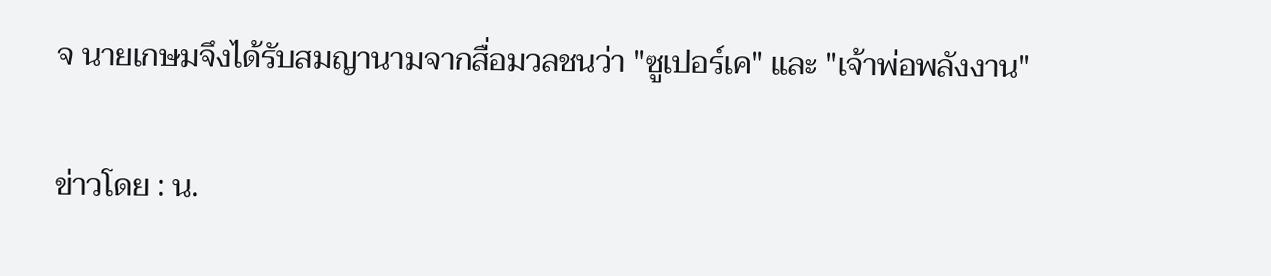จ นายเกษมจึงได้รับสมญานามจากสื่อมวลชนว่า "ซูเปอร์เค" และ "เจ้าพ่อพลังงาน"

ข่าวโดย : น.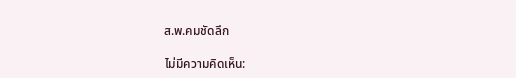ส.พ.คมชัดลึก

ไม่มีความคิดเห็น: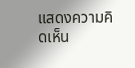แสดงความคิดเห็น